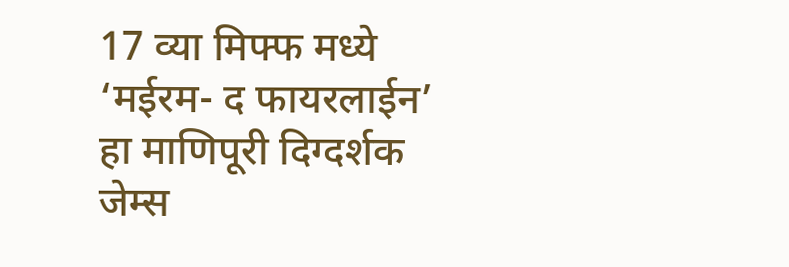17 व्या मिफ्फ मध्ये ‘मईरम- द फायरलाईन’ हा माणिपूरी दिग्दर्शक जेम्स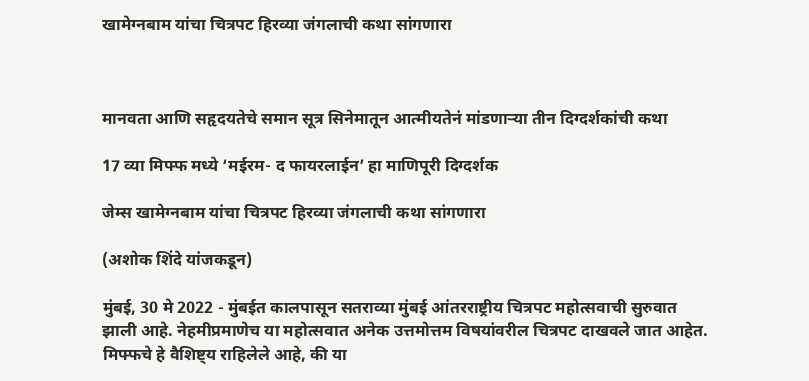खामेग्नबाम यांचा चित्रपट हिरव्या जंगलाची कथा सांगणारा



मानवता आणि सहृदयतेचे समान सूत्र सिनेमातून आत्मीयतेनं मांडणाऱ्या तीन दिग्दर्शकांची कथा

17 व्या मिफ्फ मध्ये ‘मईरम- द फायरलाईन’ हा माणिपूरी दिग्दर्शक

जेम्स खामेग्नबाम यांचा चित्रपट हिरव्या जंगलाची कथा सांगणारा

(अशोक शिंदे यांजकडून)

मुंबई, 30 मे 2022 - मुंबईत कालपासून सतराव्या मुंबई आंतरराष्ट्रीय चित्रपट महोत्सवाची सुरुवात झाली आहे. नेहमीप्रमाणेच या महोत्सवात अनेक उत्तमोत्तम विषयांवरील चित्रपट दाखवले जात आहेत. मिफ्फचे हे वैशिष्ट्य राहिलेले आहे, की या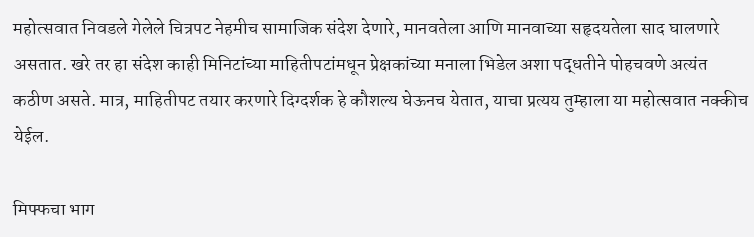महोत्सवात निवडले गेलेले चित्रपट नेहमीच सामाजिक संदेश देणारे, मानवतेला आणि मानवाच्या सहृदयतेला साद घालणारे असतात. खरे तर हा संदेश काही मिनिटांच्या माहितीपटांमधून प्रेक्षकांच्या मनाला भिडेल अशा पद्धतीने पोहचवणे अत्यंत कठीण असते. मात्र, माहितीपट तयार करणारे दिग्दर्शक हे कौशल्य घेऊनच येतात, याचा प्रत्यय तुम्हाला या महोत्सवात नक्कीच येईल.

मिफ्फचा भाग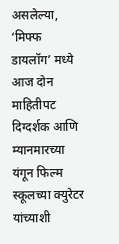असलेल्या, ‘मिफ्फ डायलॉग’ मध्ये आज दोन माहितीपट दिग्दर्शक आणि म्यानमारच्या यंगून फिल्म स्कूलच्या क्युरेटर यांच्याशी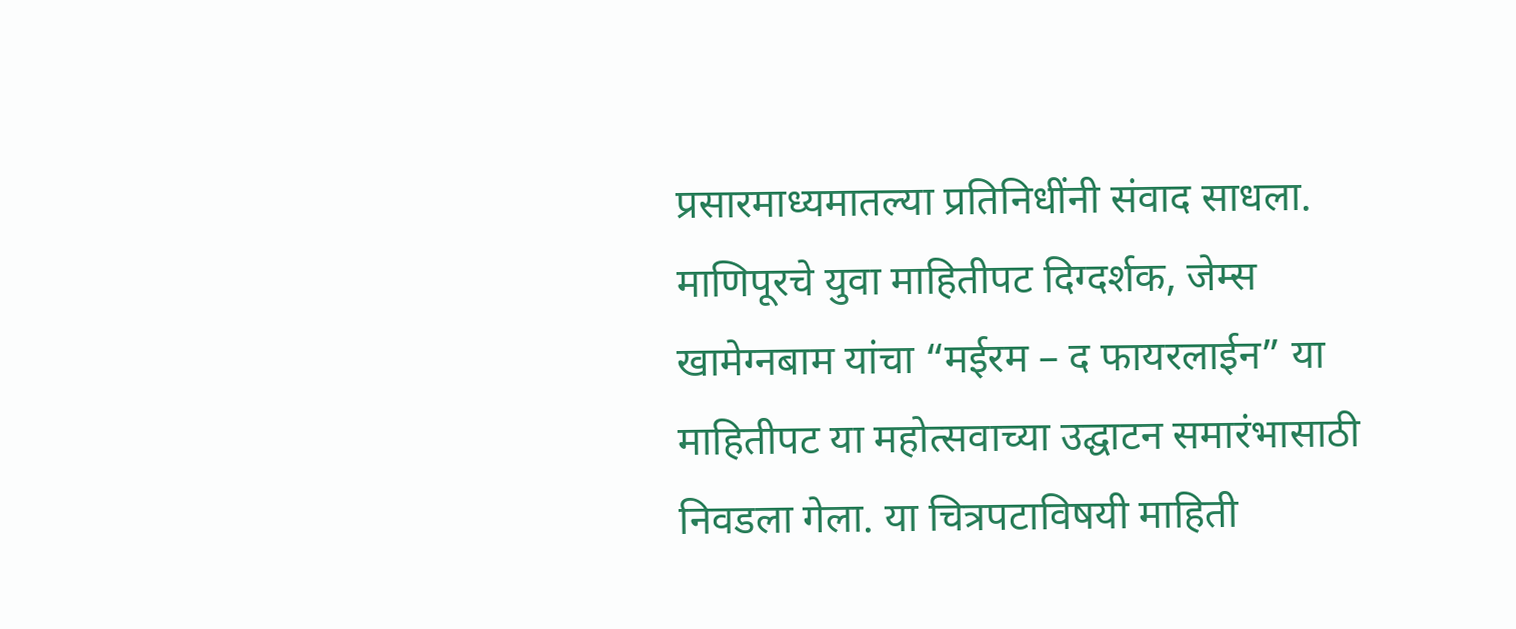प्रसारमाध्यमातल्या प्रतिनिधींनी संवाद साधला. माणिपूरचे युवा माहितीपट दिग्दर्शक, जेम्स खामेग्नबाम यांचा “मईरम – द फायरलाईन” या माहितीपट या महोत्सवाच्या उद्घाटन समारंभासाठी निवडला गेला. या चित्रपटाविषयी माहिती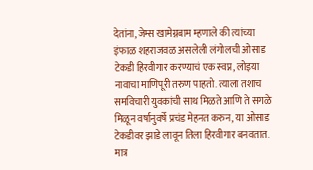देतांना, जेम्स खामेग्नबाम म्हणाले की त्यांच्या इंफाळ शहराजवळ असलेली लंगोलची ओसाड टेकडी हिरवीगार करण्याचं एक स्वप्न, लोइया नावाचा माणिपूरी तरुण पाहतो. त्याला तशाच समविचारी युवकांची साथ मिळते आणि ते सगळे मिळून वर्षानुवर्षे प्रचंड मेहनत करुन, या ओसाड टेकडीवर झाडे लावून तिला हिरवीगार बनवतात. मात्र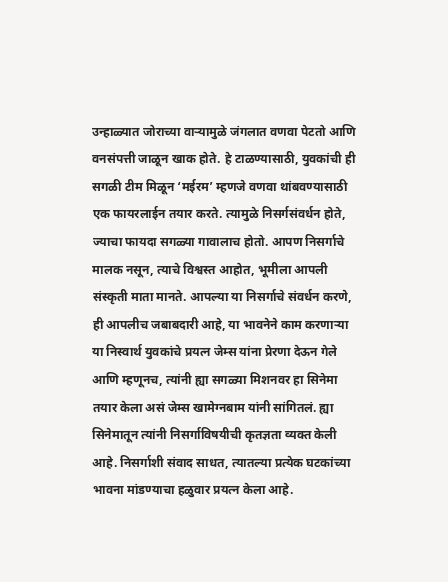उन्हाळ्यात जोराच्या वाऱ्यामुळे जंगलात वणवा पेटतो आणि वनसंपत्ती जाळून खाक होते. हे टाळण्यासाठी, युवकांची ही सगळी टीम मिळून ‘मईरम’ म्हणजे वणवा थांबवण्यासाठी एक फायरलाईन तयार करते. त्यामुळे निसर्गसंवर्धन होते, ज्याचा फायदा सगळ्या गावालाच होतो. आपण निसर्गाचे मालक नसून, त्याचे विश्वस्त आहोत, भूमीला आपली संस्कृती माता मानते. आपल्या या निसर्गाचे संवर्धन करणे, ही आपलीच जबाबदारी आहे, या भावनेने काम करणाऱ्या या निस्वार्थ युवकांचे प्रयत्न जेम्स यांना प्रेरणा देऊन गेले आणि म्हणूनच, त्यांनी ह्या सगळ्या मिशनवर हा सिनेमा तयार केला असं जेम्स खामेग्नबाम यांनी सांगितलं. ह्या सिनेमातून त्यांनी निसर्गाविषयीची कृतज्ञता व्यक्त केली आहे. निसर्गाशी संवाद साधत, त्यातल्या प्रत्येक घटकांच्या भावना मांडण्याचा हळुवार प्रयत्न केला आहे.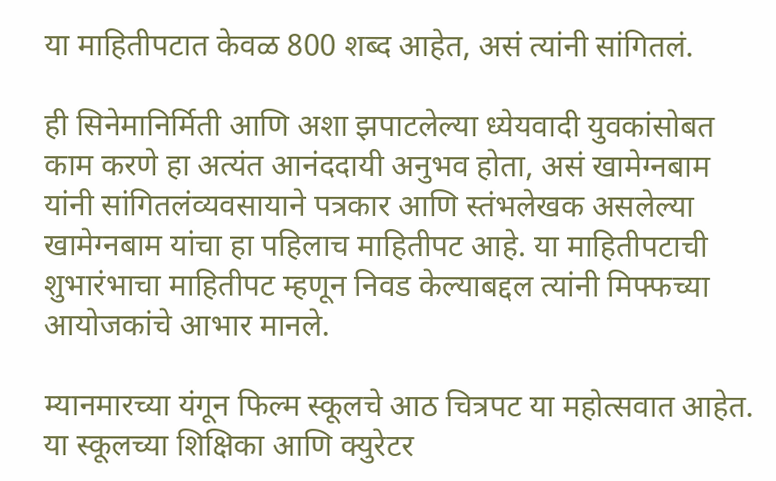या माहितीपटात केवळ 800 शब्द आहेत, असं त्यांनी सांगितलं.

ही सिनेमानिर्मिती आणि अशा झपाटलेल्या ध्येयवादी युवकांसोबत काम करणे हा अत्यंत आनंददायी अनुभव होता, असं खामेग्नबाम यांनी सांगितलंव्यवसायाने पत्रकार आणि स्तंभलेखक असलेल्या खामेग्नबाम यांचा हा पहिलाच माहितीपट आहे. या माहितीपटाची शुभारंभाचा माहितीपट म्हणून निवड केल्याबद्दल त्यांनी मिफ्फच्या आयोजकांचे आभार मानले.

म्यानमारच्या यंगून फिल्म स्कूलचे आठ चित्रपट या महोत्सवात आहेत. या स्कूलच्या शिक्षिका आणि क्युरेटर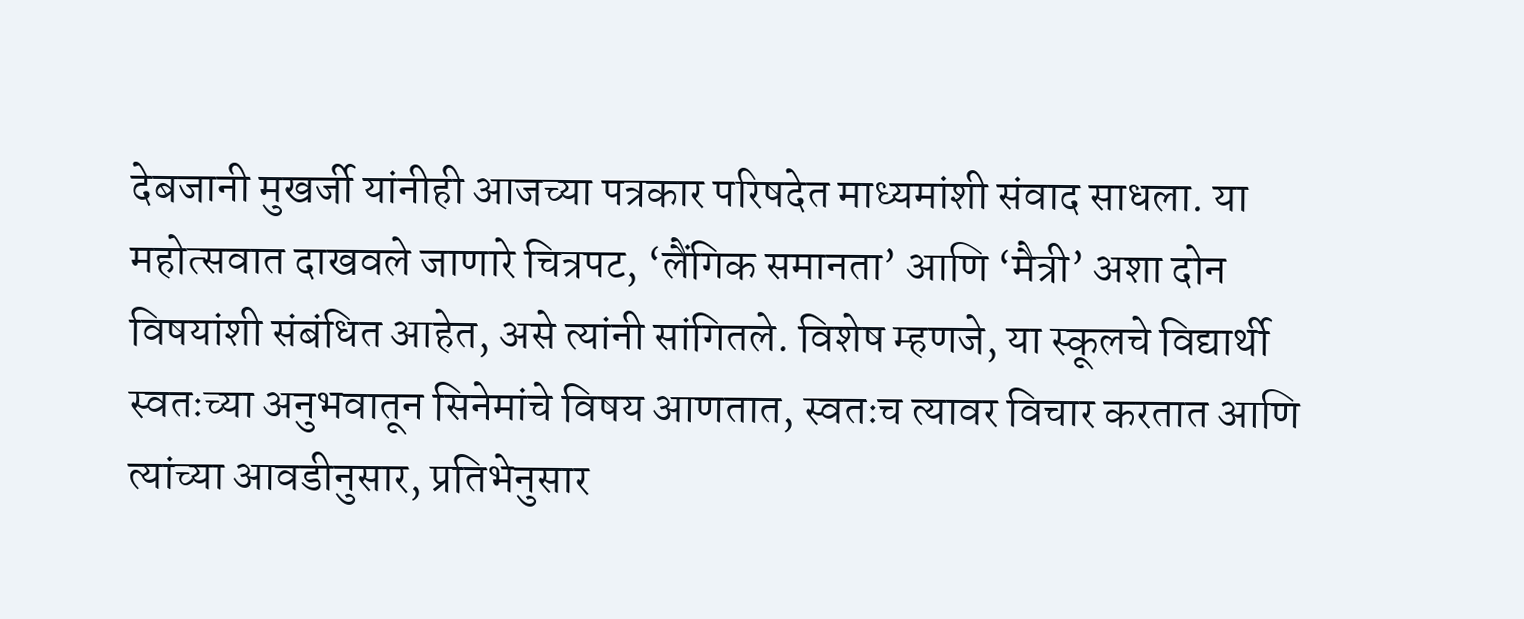देबजानी मुखर्जी यांनीही आजच्या पत्रकार परिषदेत माध्यमांशी संवाद साधला. या महोत्सवात दाखवले जाणारे चित्रपट, ‘लैंगिक समानता’ आणि ‘मैत्री’ अशा दोन विषयांशी संबंधित आहेत, असे त्यांनी सांगितले. विशेष म्हणजे, या स्कूलचे विद्यार्थी स्वतःच्या अनुभवातून सिनेमांचे विषय आणतात, स्वतःच त्यावर विचार करतात आणि त्यांच्या आवडीनुसार, प्रतिभेनुसार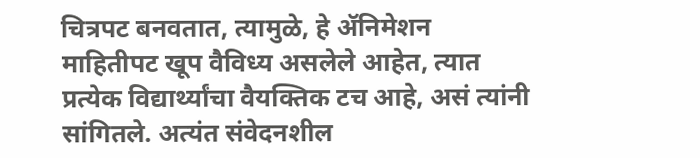चित्रपट बनवतात, त्यामुळे, हे ॲनिमेशन माहितीपट खूप वैविध्य असलेले आहेत, त्यात प्रत्येक विद्यार्थ्यांचा वैयक्तिक टच आहे, असं त्यांनी सांगितले. अत्यंत संवेदनशील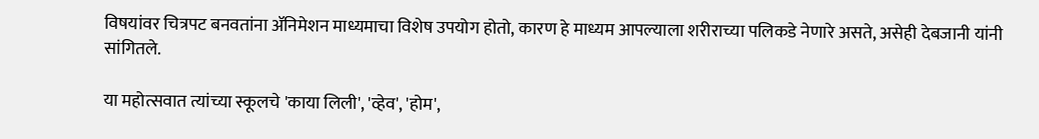विषयांवर चित्रपट बनवतांना ॲनिमेशन माध्यमाचा विशेष उपयोग होतो, कारण हे माध्यम आपल्याला शरीराच्या पलिकडे नेणारे असते, असेही देबजानी यांनी सांगितले.

या महोत्सवात त्यांच्या स्कूलचे 'काया लिली', 'व्हेव', 'होम',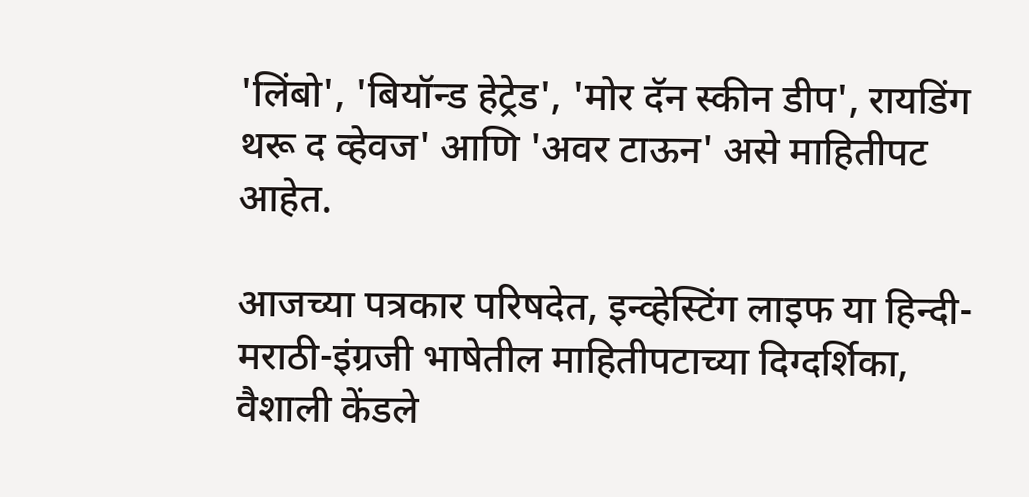'लिंबो', 'बियॉन्‍ड हेट्रेड', 'मोर दॅन स्कीन डीप', रायडिंग थरू द व्हेवज' आणि 'अवर टाऊन' असे माहितीपट आहेत.

आजच्या पत्रकार परिषदेत, इन्व्हेस्टिंग लाइफ या हिन्दी-मराठी-इंग्रजी भाषेतील माहितीपटाच्या दिग्दर्शिका, वैशाली केंडले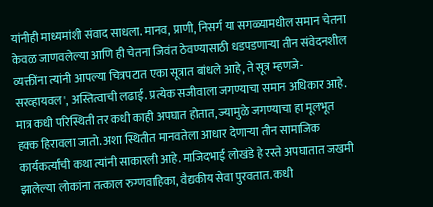यांनीही माध्यमांशी संवाद साधला. मानव, प्राणी, निसर्ग या सगळ्यामधील समान चेतना केवळ जाणवलेल्या आणि ही चेतना जिवंत ठेवण्यासाठी धडपडणाऱ्या तीन संवेदनशील व्यक्तींना त्यांनी आपल्या चित्रपटात एका सूत्रात बांधले आहे, ते सूत्र म्हणजे- सरव्‍हायवल', अस्तित्वाची लढाई. प्रत्येक सजीवाला जगण्याचा समान अधिकार आहे. मात्र कधी परिस्थिती तर कधी काही अपघात होतात, ज्यामुळे जगण्याचा हा मूलभूत हक्क हिरावला जातो. अशा स्थितीत मानवतेला आधार देणाऱ्या तीन सामाजिक कार्यकर्त्यांची कथा त्यांनी साकारली आहे. माजिदभाई लोखंडे हे रस्ते अपघातात जखमी झालेल्या लोकांना तत्काल रुग्णवाहिका, वैद्यकीय सेवा पुरवतात. कधी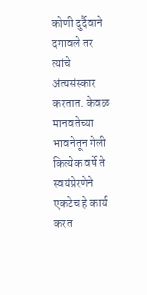कोणी दुर्दैवाने दगावले तर त्यांचे अंत्‍यसंस्कार करतात. केवळ मानवतेच्या भावनेतून गेली कित्येक वर्षे ते स्वयंप्रेरणेने एकटेच हे कार्य करत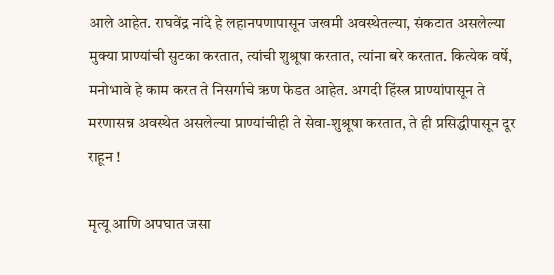आले आहेत. राघवेंद्र नांदे हे लहानपणापासून जखमी अवस्थेतल्या, संकटात असलेल्या मुक्या प्राण्यांची सुटका करतात, त्यांची शुश्रूषा करतात, त्यांना बरे करतात. कित्येक वर्षे, मनोभावे हे काम करत ते निसर्गाचे ऋण फेडत आहेत. अगदी हिंस्त्र प्राण्यांपासून ते मरणासन्न अवस्थेत असलेल्या प्राण्यांचीही ते सेवा-शुश्रूषा करतात, ते ही प्रसिद्धीपासून दूर राहून !

मृत्यू आणि अपघात जसा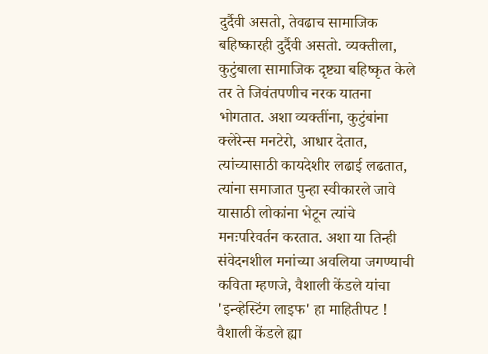दुर्दैवी असतो, तेवढाच सामाजिक बहिष्कारही दुर्दैवी असतो. व्यक्तीला, कुटुंबाला सामाजिक दृष्ट्या बहिष्कृत केले तर ते जिवंतपणीच नरक यातना भोगतात. अशा व्यक्तींना, कुटुंबांना क्लेरेन्स मनटेरो, आधार देतात, त्यांच्यासाठी कायदेशीर लढाई लढतात, त्यांना समाजात पुन्हा स्वीकारले जावे यासाठी लोकांना भेटून त्यांचे मनःपरिवर्तन करतात. अशा या तिन्ही संवेदनशील मनांच्या अवलिया जगण्याची कविता म्हणजे, वैशाली केंडले यांचा 'इन्व्हेस्टिंग लाइफ' हा माहितीपट ! वैशाली केंडले ह्या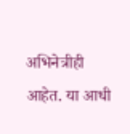अभिनेत्रीही आहेत. या आधी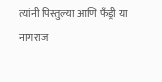त्यांनी पिस्तुल्या आणि फँड्री या नागराज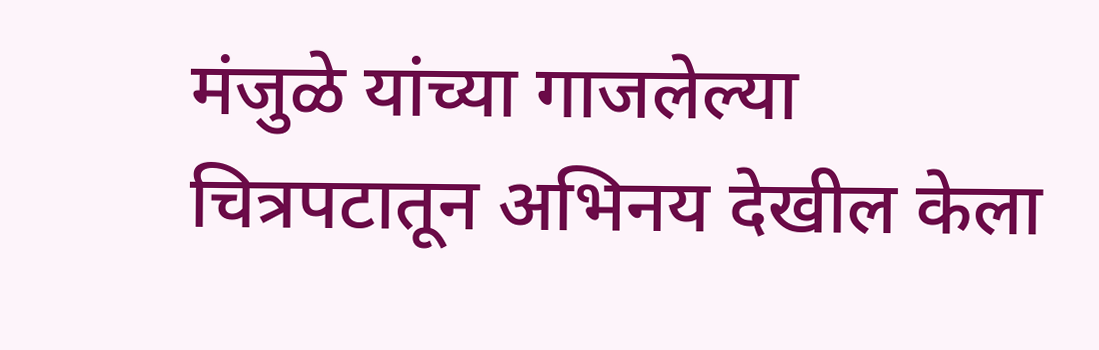मंजुळे यांच्या गाजलेल्या चित्रपटातून अभिनय देखील केला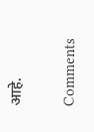आहे.

Comments